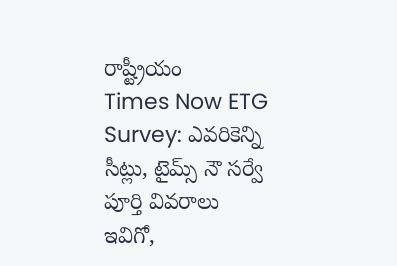రాష్ట్రీయం
Times Now ETG Survey: ఎవరికెన్ని సీట్లు, టైమ్స్‌ నౌ సర్వే పూర్తి వివరాలు ఇవిగో,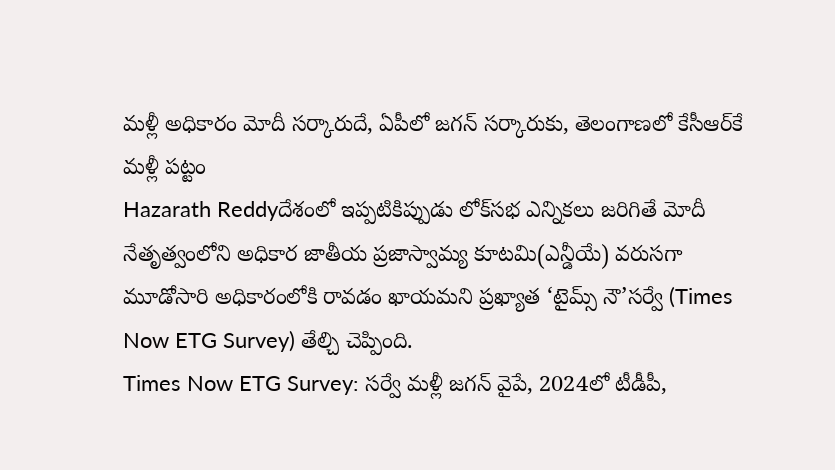మళ్లీ అధికారం మోదీ సర్కారుదే, ఏపీలో జగన్ సర్కారుకు, తెలంగాణలో కేసీఆర్‌కే మళ్లీ పట్టం
Hazarath Reddyదేశంలో ఇప్పటికిప్పుడు లోక్‌సభ ఎన్నికలు జరిగితే మోదీ నేతృత్వంలోని అధికార జాతీయ ప్రజాస్వామ్య కూటమి(ఎన్డీయే) వరుసగా మూడోసారి అధికారంలోకి రావడం ఖాయమని ప్రఖ్యాత ‘టైమ్స్‌ నౌ’సర్వే (Times Now ETG Survey) తేల్చి చెప్పింది.
Times Now ETG Survey: సర్వే మళ్లీ జగన్ వైపే, 2024లో టీడీపీ,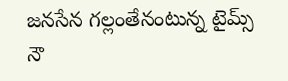జనసేన గల్లంతేనంటున్న టైమ్స్ నౌ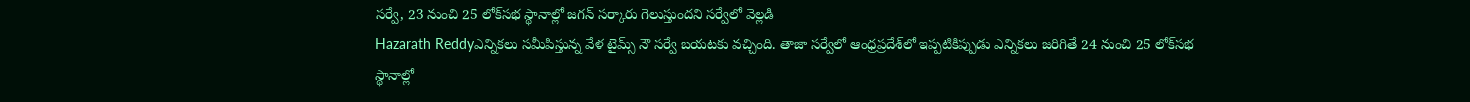సర్వే, 23 నుంచి 25 లోక్‌సభ స్థానాల్లో జగన్ సర్కారు గెలుస్తుందని సర్వేలో వెల్లడి
Hazarath Reddyఎన్నికలు సమీపిస్తున్న వేళ టైమ్స్‌ నౌ సర్వే బయటకు వచ్చింది. తాజా సర్వేలో ఆంధ్రప్రదేశ్‌లో ఇప్పటికిప్పుడు ఎన్నికలు జరిగితే 24 నుంచి 25 లోక్‌సభ స్థానాల్లో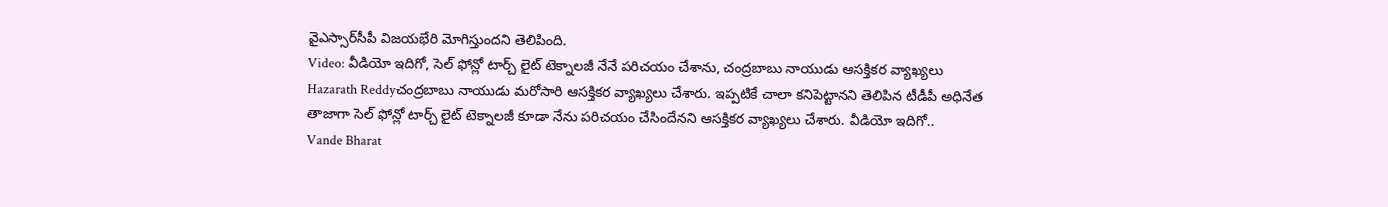వైఎస్సార్‌సీపీ విజయభేరి మోగిస్తుందని తెలిపింది.
Video: వీడియో ఇదిగో, సెల్ ఫోన్లో టార్చ్ లైట్ టెక్నాలజీ నేనే పరిచయం చేశాను, చంద్రబాబు నాయుడు ఆసక్తికర వ్యాఖ్యలు
Hazarath Reddyచంద్రబాబు నాయుడు మరోసారి ఆసక్తికర వ్యాఖ్యలు చేశారు. ఇప్పటికే చాలా కనిపెట్టానని తెలిపిన టీడీపీ అధినేత తాజాగా సెల్ ఫోన్లో టార్చ్ లైట్ టెక్నాలజీ కూడా నేను పరిచయం చేసిందేనని ఆసక్తికర వ్యాఖ్యలు చేశారు. వీడియో ఇదిగో..
Vande Bharat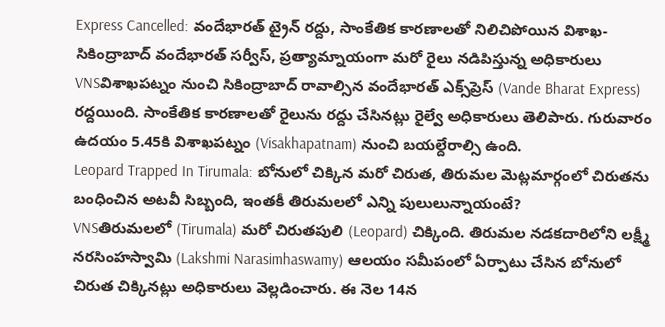Express Cancelled: వందేభారత్ ట్రైన్‌ రద్దు, సాంకేతిక కారణాలతో నిలిచిపోయిన విశాఖ- సికింద్రాబాద్ వందేభారత్ సర్వీస్, ప్రత్యామ్నాయంగా మరో రైలు నడిపిస్తున్న అధికారులు
VNSవిశాఖపట్నం నుంచి సికింద్రాబాద్‌ రావాల్సిన వందేభారత్‌ ఎక్స్‌ప్రెస్‌ (Vande Bharat Express) రద్దయింది. సాంకేతిక కారణాలతో రైలును రద్దు చేసినట్లు రైల్వే అధికారులు తెలిపారు. గురువారం ఉదయం 5.45కి విశాఖపట్నం (Visakhapatnam) నుంచి బయల్దేరాల్సి ఉంది.
Leopard Trapped In Tirumala: బోనులో చిక్కిన మరో చిరుత, తిరుమల మెట్లమార్గంలో చిరుతను బంధించిన అటవీ సిబ్బంది, ఇంతకీ తిరుమలలో ఎన్ని పులులున్నాయంటే?
VNSతిరుమలలో (Tirumala) మరో చిరుతపులి (Leopard) చిక్కింది. తిరుమల నడకదారిలోని లక్ష్మీ నరసింహస్వామి (Lakshmi Narasimhaswamy) ఆలయం సమీపంలో ఏర్పాటు చేసిన బోనులో చిరుత చిక్కినట్లు అధికారులు వెల్లడించారు. ఈ నెల 14న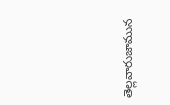తెల్లవారుజామున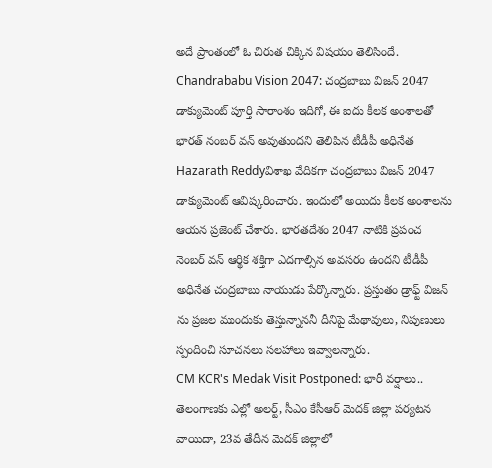అదే ప్రాంతంలో ఓ చిరుత చిక్కిన విషయం తెలిసిందే.
Chandrababu Vision 2047: చంద్రబాబు విజన్ 2047 డాక్యుమెంట్ పూర్తి సారాంశం ఇదిగో, ఈ ఐదు కీలక అంశాలతో భారత్ నంబర్ వన్ అవుతుందని తెలిపిన టీడీపీ అధినేత
Hazarath Reddyవిశాఖ వేదికగా చంద్రబాబు విజన్ 2047 డాక్యుమెంట్ ఆవిష్కరించారు. ఇందులో అయిదు కీలక అంశాలను ఆయన ప్రజెంట్ చేశారు. భారతదేశం 2047 నాటికి ప్రపంచ నెంబర్ వన్‌ ఆర్థిక శక్తిగా ఎదగాల్సిన అవసరం ఉందని టీడీపీ అధినేత చంద్రబాబు నాయుడు పేర్కొన్నారు. ప్రస్తుతం డ్రాఫ్ట్ విజన్ ను ప్రజల ముందుకు తెస్తున్నాననీ దీనిపై మేథావులు, నిపుణులు స్పందించి సూచనలు సలహాలు ఇవ్వాలన్నారు.
CM KCR's Medak Visit Postponed: భారీ వర్షాలు.. తెలంగాణకు ఎల్లో అలర్ట్, సీఎం కేసీఆర్‌ మెదక్‌ జిల్లా పర్యటన వాయిదా, 23వ తేదీన మెదక్‌ జిల్లాలో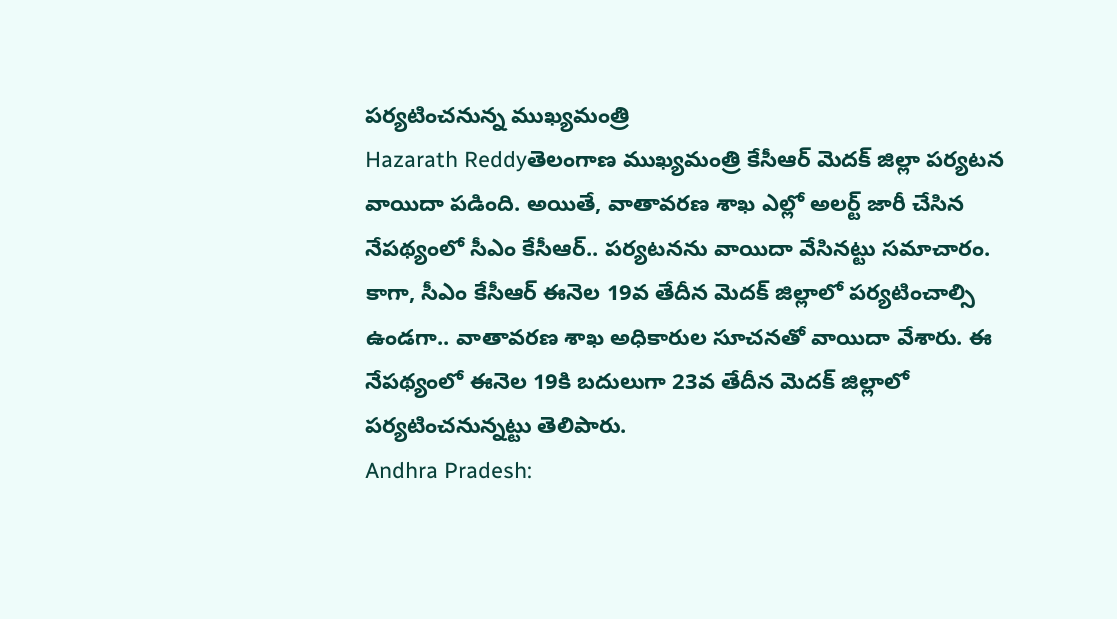పర్యటించనున్న ముఖ్యమంత్రి
Hazarath Reddyతెలంగాణ ముఖ్యమంత్రి కేసీఆర్‌ మెదక్‌ జిల్లా పర్యటన వాయిదా పడింది. అయితే, వాతావరణ శాఖ ఎల్లో అలర్ట్‌ జారీ చేసిన నేపథ్యంలో సీఎం కేసీఆర్‌.. పర్యటనను వాయిదా వేసినట్టు సమాచారం. కాగా, సీఎం కేసీఆర్‌ ఈనెల 19వ తేదీన మెదక్‌ జిల్లాలో పర్యటించాల్సి ఉండగా.. వాతావరణ శాఖ అధికారుల సూచనతో వాయిదా వేశారు. ఈ నేపథ్యంలో ఈనెల 19కి బదులుగా 23వ తేదీన మెదక్‌ జిల్లాలో పర్యటించనున్నట్టు తెలిపారు.
Andhra Pradesh: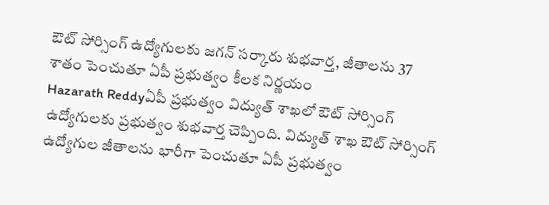ఔట్‌ సోర్సింగ్‌ ఉద్యోగులకు జగన్ సర్కారు శుభవార్త, జీతాలను 37 శాతం పెంచుతూ ఏపీ ప్రభుత్వం కీలక నిర్ణయం
Hazarath Reddyఏపీ ప్రభుత్వం విద్యుత్‌ శాఖలో ఔట్‌ సోర్సింగ్‌ ఉద్యోగులకు ప్రభుత్వం శుభవార్త చెప్పింది. విద్యుత్‌ శాఖ ఔట్‌ సోర్సింగ్‌ ఉద్యోగుల జీతాలను భారీగా పెంచుతూ ఏపీ ప్రభుత్వం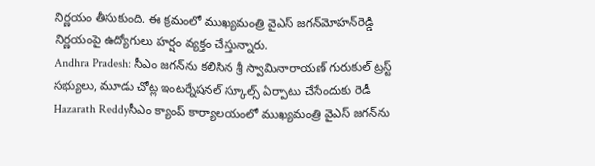నిర్ణయం తీసుకుంది. ఈ క్రమంలో ముఖ్యమంత్రి వైఎస్‌ జగన్‌మోహన్‌రెడ్డి నిర్ణయంపై ఉద్యోగులు హర్షం వ్యక్తం చేస్తున్నారు.
Andhra Pradesh: సీఎం జగన్‌ను కలిసిన శ్రీ స్వామినారాయణ్‌ గురుకుల్‌ ట్రస్ట్‌ సభ్యులు, మూడు చోట్ల ఇంటర్నేషనల్‌ స్కూల్స్‌ ఏర్పాటు చేసేందుకు రెడీ
Hazarath Reddyసీఎం క్యాంప్‌ కార్యాలయంలో ముఖ్యమంత్రి వైఎస్‌ జగన్‌ను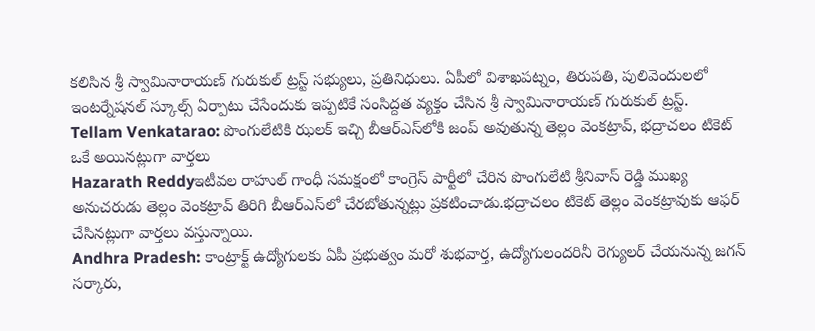కలిసిన శ్రీ స్వామినారాయణ్‌ గురుకుల్‌ ట్రస్ట్‌ సభ్యులు, ప్రతినిధులు. ఏపీలో విశాఖపట్నం, తిరుపతి, పులివెందులలో ఇంటర్నేషనల్‌ స్కూల్స్‌ ఏర్పాటు చేసేందుకు ఇప్పటికే సంసిద్దత వ్యక్తం చేసిన శ్రీ స్వామినారాయణ్‌ గురుకుల్‌ ట్రస్ట్‌.
Tellam Venkatarao: పొంగులేటికి ఝలక్‌ ఇచ్చి బీఆర్ఎస్‌లోకి జంప్ అవుతున్న తెల్లం వెంకట్రావ్, భద్రాచలం టికెట్ ఒకే అయినట్లుగా వార్తలు
Hazarath Reddyఇటీవల రాహుల్ గాంధీ సమక్షంలో కాంగ్రెస్ పార్టీలో చేరిన పొంగులేటి శ్రీనివాస్ రెడ్డి ముఖ్య అనుచరుడు తెల్లం వెంకట్రావ్ తిరిగి బీఆర్ఎస్‌లో చేరబోతున్నట్లు ప్రకటించాడు.భద్రాచలం టికెట్ తెల్లం వెంకట్రావుకు ఆఫర్ చేసినట్లుగా వార్తలు వస్తున్నాయి.
Andhra Pradesh: కాంట్రాక్ట్‌ ఉద్యోగులకు ఏపీ ప్రభుత్వం మరో శుభవార్త, ఉద్యోగులందరినీ రెగ్యులర్‌ చేయనున్న జగన్ సర్కారు,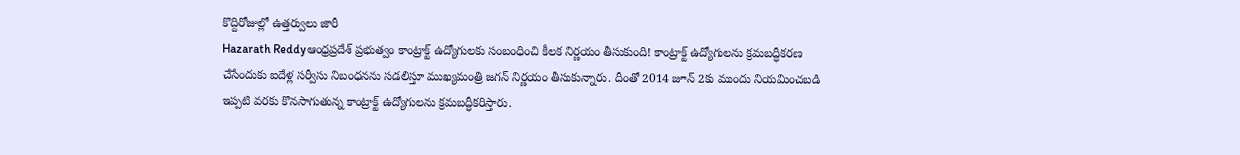కొద్దిరోజుల్లో ఉత్తర్వులు జారీ
Hazarath Reddyఆంధ్రప్రదేశ్ ప్రభుత్వం కాంట్రాక్ట్ ఉద్యోగులకు సంబంధించి కీలక నిర్ణయం తీసుకుంది! కాంట్రాక్ట్ ఉద్యోగులను క్రమబద్ధీకరణ చేసేందుకు ఐదేళ్ల సర్వీసు నిబంధనను సడలిస్తూ ముఖ్యమంత్రి జగన్ నిర్ణయం తీసుకున్నారు. దీంతో 2014 జూన్ 2కు ముందు నియమించబడి ఇప్పటి వరకు కొనసాగుతున్న కాంట్రాక్ట్ ఉద్యోగులను క్రమబద్ధీకరిస్తారు.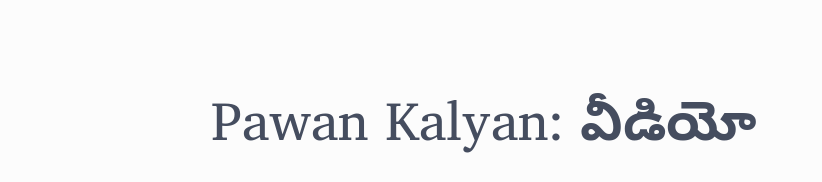Pawan Kalyan: వీడియో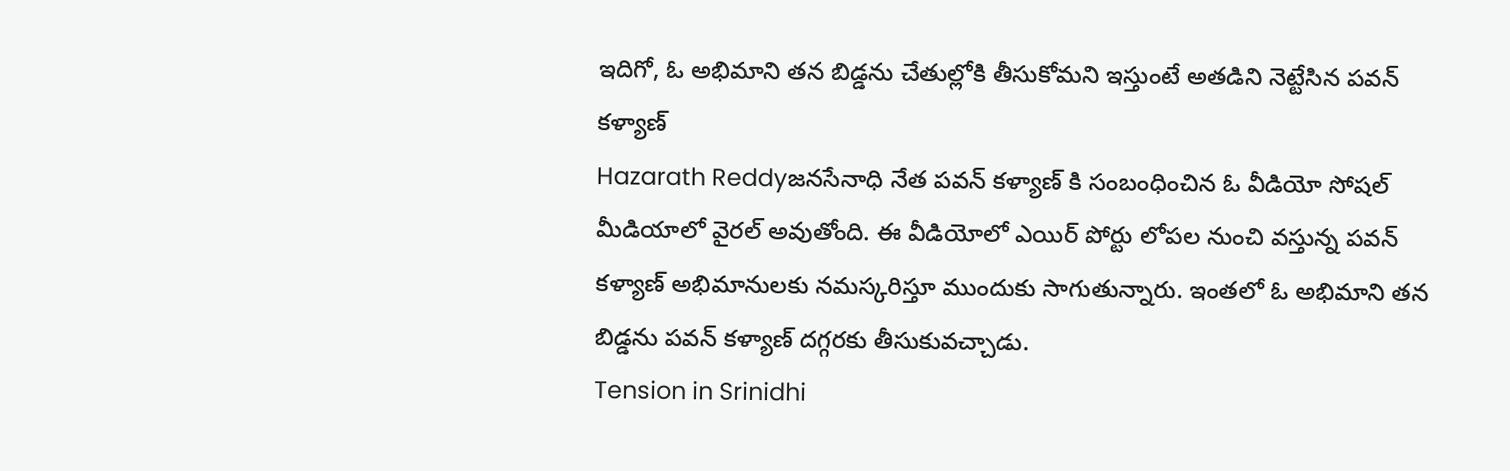ఇదిగో, ఓ అభిమాని తన బిడ్డను చేతుల్లోకి తీసుకోమని ఇస్తుంటే అతడిని నెట్టేసిన పవన్ కళ్యాణ్
Hazarath Reddyజనసేనాధి నేత పవన్ కళ్యాణ్ కి సంబంధించిన ఓ వీడియో సోషల్ మీడియాలో వైరల్ అవుతోంది. ఈ వీడియోలో ఎయిర్ పోర్టు లోపల నుంచి వస్తున్న పవన్ కళ్యాణ్ అభిమానులకు నమస్కరిస్తూ ముందుకు సాగుతున్నారు. ఇంతలో ఓ అభిమాని తన బిడ్డను పవన్ కళ్యాణ్ దగ్గరకు తీసుకువచ్చాడు.
Tension in Srinidhi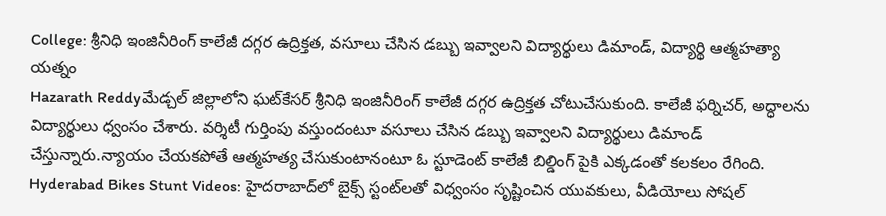College: శ్రీనిధి ఇంజినీరింగ్‌ కాలేజీ దగ్గర ఉద్రిక్తత, వసూలు చేసిన డబ్బు ఇవ్వాలని విద్యార్థులు డిమాండ్‌, విద్యార్థి ఆత్మహత్యా యత్నం
Hazarath Reddyమేడ్చల్‌ జిల్లాలోని ఘట్‌కేసర్‌ శ్రీనిధి ఇంజినీరింగ్‌ కాలేజీ దగ్గర ఉద్రిక్తత చోటుచేసుకుంది. కాలేజీ ఫర్నిచర్‌, అద్ధాలను విద్యార్థులు ధ్వంసం చేశారు. వర్శిటీ గుర్తింపు వస్తుందంటూ వసూలు చేసిన డబ్బు ఇవ్వాలని విద్యార్థులు డిమాండ్‌ చేస్తున్నారు.న్యాయం చేయకపోతే ఆత్మహత్య చేసుకుంటానంటూ ఓ స్టూడెంట్‌ కాలేజీ బిల్డింగ్‌ పైకి ఎక్కడంతో కలకలం రేగింది.
Hyderabad Bikes Stunt Videos: హైదరాబాద్‌లో బైక్స్ స్టంట్‌లతో విధ్వంసం సృష్టించిన యువకులు, వీడియోలు సోషల్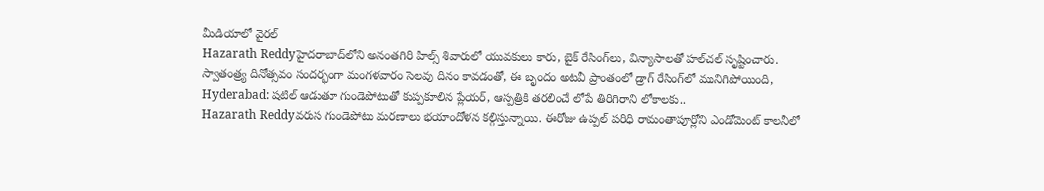మీడియాలో వైరల్
Hazarath Reddyహైదరాబాద్‌లోని అనంతగిరి హిల్స్‌ శివారులో యువకులు కారు, బైక్‌ రేసింగ్‌లు, విన్యాసాలతో హల్‌చల్‌ సృష్టించారు. స్వాతంత్ర్య దినోత్సవం సందర్భంగా మంగళవారం సెలవు దినం కావడంతో, ఈ బృందం అటవీ ప్రాంతంలో డ్రాగ్ రేసింగ్‌లో మునిగిపోయింది,
Hyderabad: షటిల్ ఆడుతూ గుండెపోటుతో కుప్పకూలిన ప్లేయర్, ఆస్పత్రికి తరలించే లోపే తిరిగిరాని లోకాలకు..
Hazarath Reddyవరుస గుండెపోటు మరణాలు భయాందోళన కల్గిస్తున్నాయి. ఈరోజు ఉప్పల్ పరిధి రామంతాపూర్లోని ఎండోమెంట్ కాలనీలో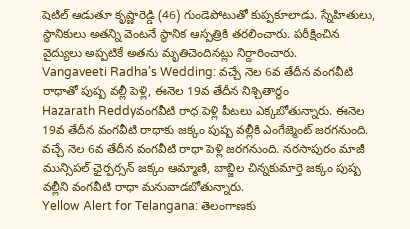షెటిల్ ఆడుతూ కృష్ణారెడ్డి (46) గుండెపోటుతో కుప్పకూలాడు. స్నేహితులు, స్థానికులు అతన్ని వెంటనే స్థానిక ఆస్పత్రికి తరలించారు. పరీక్షించిన వైద్యులు అప్పటికే అతను మృతిచెందినట్లు నిర్దారించారు.
Vangaveeti Radha's Wedding: వచ్చే నెల 6వ తేదీన వంగవీటి రాధాతో పుష్ప వల్లీ పెళ్లి, ఈనెల 19వ తేదీన నిశ్చితార్థం
Hazarath Reddyవంగవీటి రాధ పెళ్లి పీటలు ఎక్కబోతున్నారు. ఈనెల 19వ తేదీన వంగవీటి రాధాకు జక్కం పుష్ప వల్లీకి ఎంగేజ్మెంట్ జరగనుంది. వచ్చే నెల 6వ తేదీన వంగవీటి రాధా పెళ్లి జరగనుంది. నరసాపురం మాజీ మున్సిపల్ ఛైర్పర్సన్ జక్కం ఆమ్మాణి, బాబ్జిల చిన్నకుమార్తె జక్కం పుష్ప వల్లీని వంగవీటి రాధా మనువాడబోతున్నారు.
Yellow Alert for Telangana: తెలంగాణకు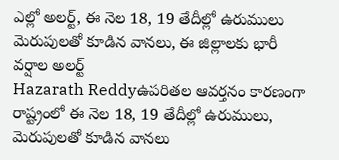ఎల్లో అలర్ట్‌, ఈ నెల 18, 19 తేదీల్లో ఉరుములు మెరుపులతో కూడిన వానలు, ఈ జిల్లాలకు భారీ వర్షాల అలర్ట్
Hazarath Reddyఉపరితల ఆవర్తనం కారణంగా రాష్ట్రంలో ఈ నెల 18, 19 తేదీల్లో ఉరుములు, మెరుపులతో కూడిన వానలు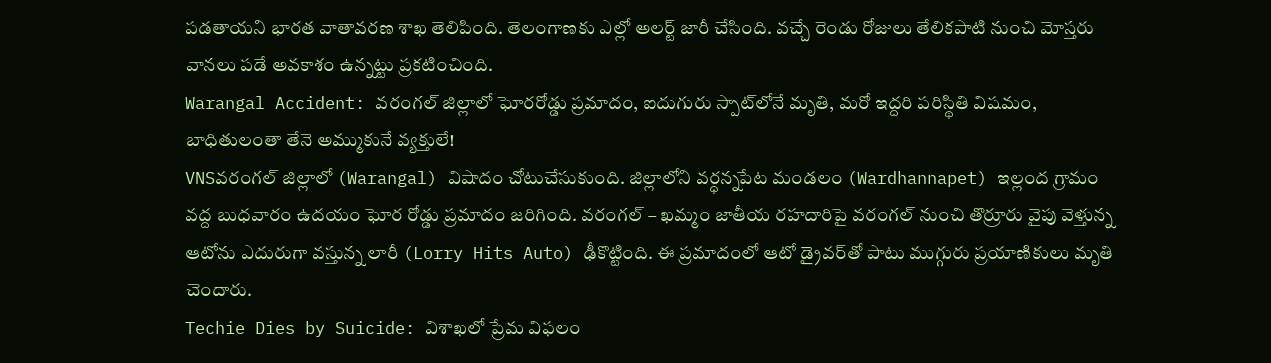పడతాయని భారత వాతావరణ శాఖ తెలిపింది. తెలంగాణకు ఎల్లో అలర్ట్‌ జారీ చేసింది. వచ్చే రెండు రోజులు తేలికపాటి నుంచి మోస్తరు వానలు పడే అవకాశం ఉన్నట్టు ప్రకటించింది.
Warangal Accident: వరంగల్‌ జిల్లాలో ఘోరరోడ్డు ప్రమాదం, ఐదుగురు స్పాట్‌లోనే మృతి, మరో ఇద్దరి పరిస్థితి విషమం, బాధితులంతా తేనె అమ్ముకునే వ్యక్తులే!
VNSవరంగల్ జిల్లాలో (Warangal) విషాదం చోటుచేసుకుంది. జిల్లాలోని వర్ధన్నపేట మండలం (Wardhannapet) ఇల్లంద గ్రామం వద్ద బుధవారం ఉదయం ఘోర రోడ్డు ప్రమాదం జరిగింది. వరంగల్ – ఖమ్మం జాతీయ రహదారిపై వరంగల్ నుంచి తొర్రూరు వైపు వెళ్తున్న ఆటోను ఎదురుగా వస్తున్న లారీ (Lorry Hits Auto) ఢీకొట్టింది. ఈ ప్రమాదంలో ఆటో డ్రైవర్‌తో పాటు ముగ్గురు ప్రయాణికులు మృతి చెందారు.
Techie Dies by Suicide: విశాఖలో ప్రేమ విఫలం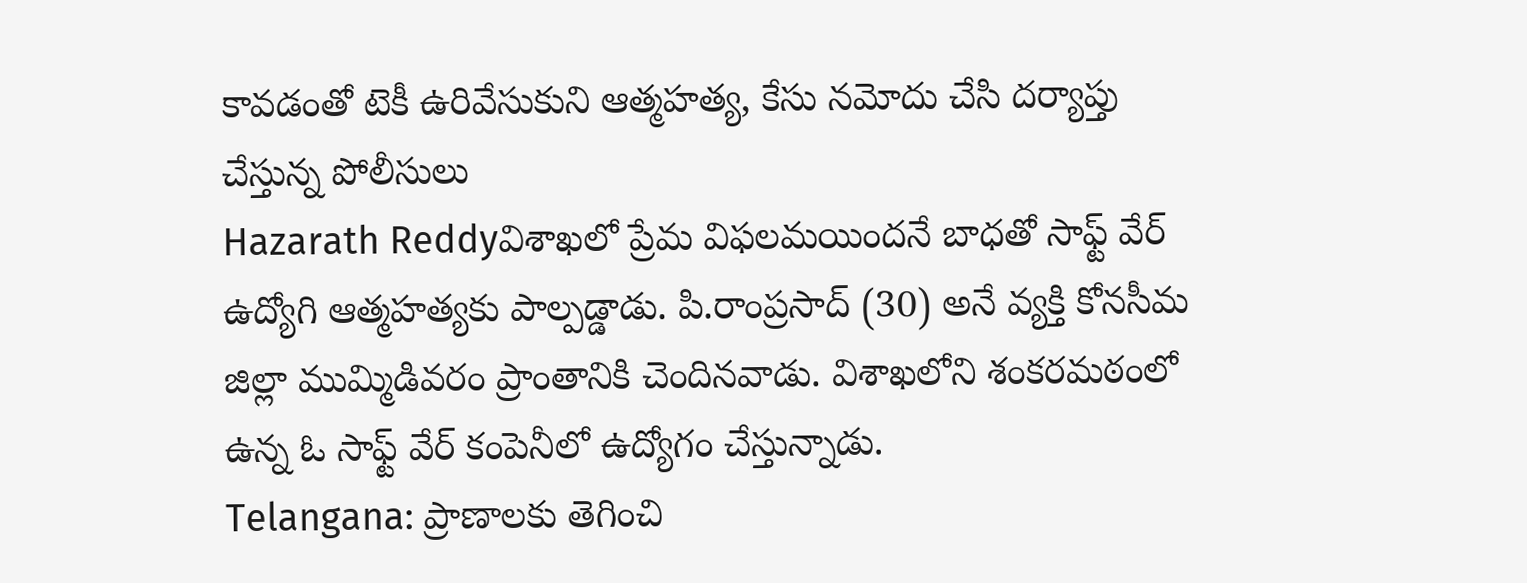కావడంతో టెకీ ఉరివేసుకుని ఆత్మహత్య, కేసు నమోదు చేసి దర్యాప్తు చేస్తున్న పోలీసులు
Hazarath Reddyవిశాఖలో ప్రేమ విఫలమయిందనే బాధతో సాఫ్ట్ వేర్ ఉద్యోగి ఆత్మహత్యకు పాల్పడ్డాడు. పి.రాంప్రసాద్ (30) అనే వ్యక్తి కోనసీమ జిల్లా ముమ్మిడివరం ప్రాంతానికి చెందినవాడు. విశాఖలోని శంకరమఠంలో ఉన్న ఓ సాఫ్ట్ వేర్ కంపెనీలో ఉద్యోగం చేస్తున్నాడు.
Telangana: ప్రాణాలకు తెగించి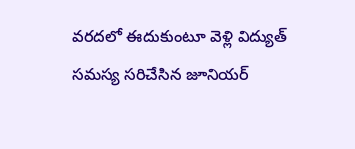వరదలో ఈదుకుంటూ వెళ్లి విద్యుత్ సమస్య సరిచేసిన జూనియర్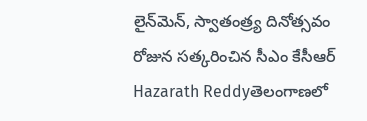లైన్‌మెన్‌, స్వాతంత్ర్య దినోత్సవం రోజున సత్కరించిన సీఎం కేసీఆర్
Hazarath Reddyతెలంగాణలో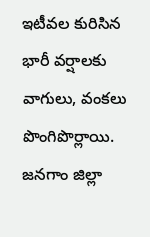ఇటీవల కురిసిన భారీ వర్షాలకు వాగులు, వంకలు పొంగిపొర్లాయి. జనగాం జిల్లా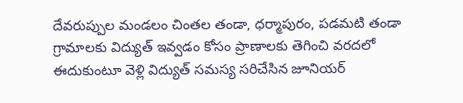దేవరుప్పుల మండలం చింతల తండా, ధర్మాపురం, పడమటి తండా గ్రామాలకు విద్యుత్ ఇవ్వడం కోసం ప్రాణాలకు తెగించి వరదలో ఈదుకుంటూ వెళ్లి విద్యుత్ సమస్య సరిచేసిన జూనియర్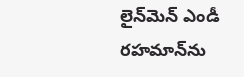లైన్‌మెన్‌ ఎండీ రహమాన్‌ను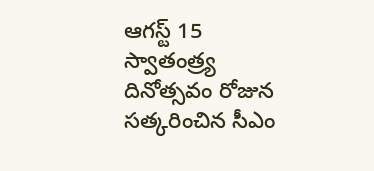ఆగస్ట్ 15 స్వాతంత్ర్య దినోత్సవం రోజున సత్కరించిన సీఎం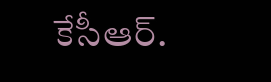కేసీఆర్.